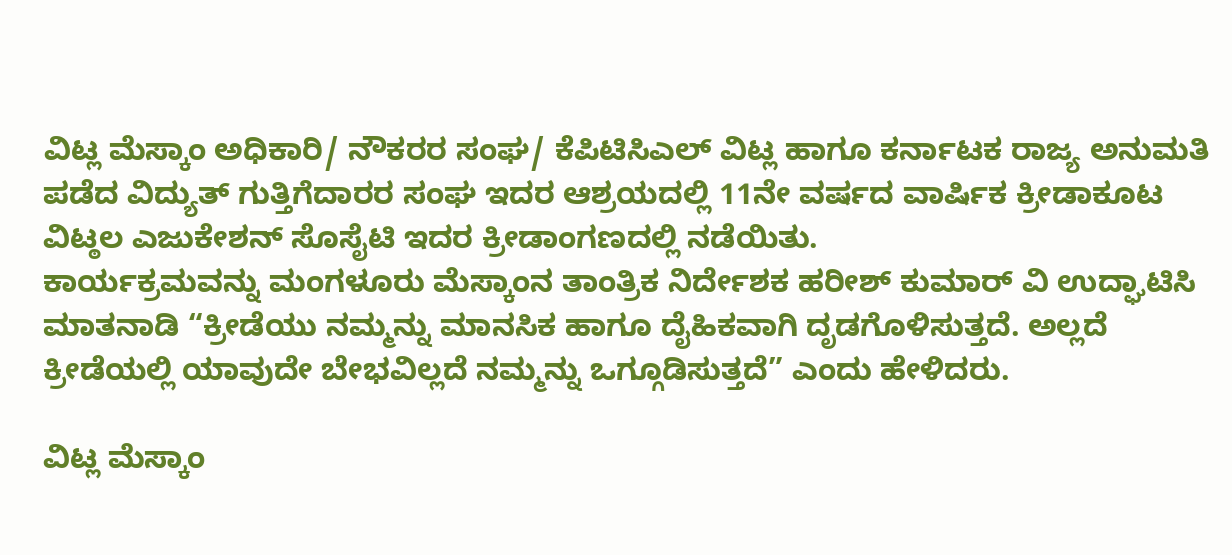ವಿಟ್ಲ ಮೆಸ್ಕಾಂ ಅಧಿಕಾರಿ/ ನೌಕರರ ಸಂಘ/ ಕೆಪಿಟಿಸಿಎಲ್ ವಿಟ್ಲ ಹಾಗೂ ಕರ್ನಾಟಕ ರಾಜ್ಯ ಅನುಮತಿ ಪಡೆದ ವಿದ್ಯುತ್ ಗುತ್ತಿಗೆದಾರರ ಸಂಘ ಇದರ ಆಶ್ರಯದಲ್ಲಿ 11ನೇ ವರ್ಷದ ವಾರ್ಷಿಕ ಕ್ರೀಡಾಕೂಟ ವಿಟ್ಠಲ ಎಜುಕೇಶನ್ ಸೊಸೈಟಿ ಇದರ ಕ್ರೀಡಾಂಗಣದಲ್ಲಿ ನಡೆಯಿತು.
ಕಾರ್ಯಕ್ರಮವನ್ನು ಮಂಗಳೂರು ಮೆಸ್ಕಾಂನ ತಾಂತ್ರಿಕ ನಿರ್ದೇಶಕ ಹರೀಶ್ ಕುಮಾರ್ ವಿ ಉದ್ಘಾಟಿಸಿ ಮಾತನಾಡಿ “ಕ್ರೀಡೆಯು ನಮ್ಮನ್ನು ಮಾನಸಿಕ ಹಾಗೂ ದೈಹಿಕವಾಗಿ ದೃಡಗೊಳಿಸುತ್ತದೆ. ಅಲ್ಲದೆ ಕ್ರೀಡೆಯಲ್ಲಿ ಯಾವುದೇ ಬೇಭವಿಲ್ಲದೆ ನಮ್ಮನ್ನು ಒಗ್ಗೂಡಿಸುತ್ತದೆ” ಎಂದು ಹೇಳಿದರು.

ವಿಟ್ಲ ಮೆಸ್ಕಾಂ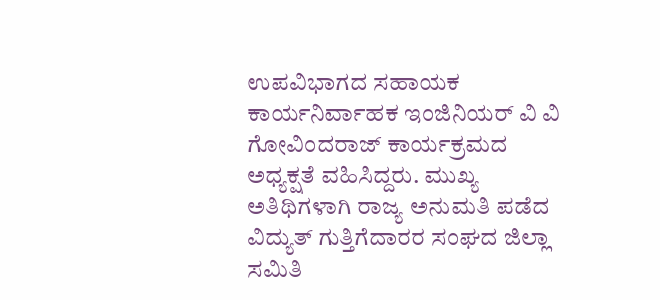ಉಪವಿಭಾಗದ ಸಹಾಯಕ ಕಾರ್ಯನಿರ್ವಾಹಕ ಇಂಜಿನಿಯರ್ ವಿ ವಿ ಗೋವಿಂದರಾಜ್ ಕಾರ್ಯಕ್ರಮದ ಅಧ್ಯಕ್ಷತೆ ವಹಿಸಿದ್ದರು. ಮುಖ್ಯ ಅತಿಥಿಗಳಾಗಿ ರಾಜ್ಯ ಅನುಮತಿ ಪಡೆದ ವಿದ್ಯುತ್ ಗುತ್ತಿಗೆದಾರರ ಸಂಘದ ಜಿಲ್ಲಾ ಸಮಿತಿ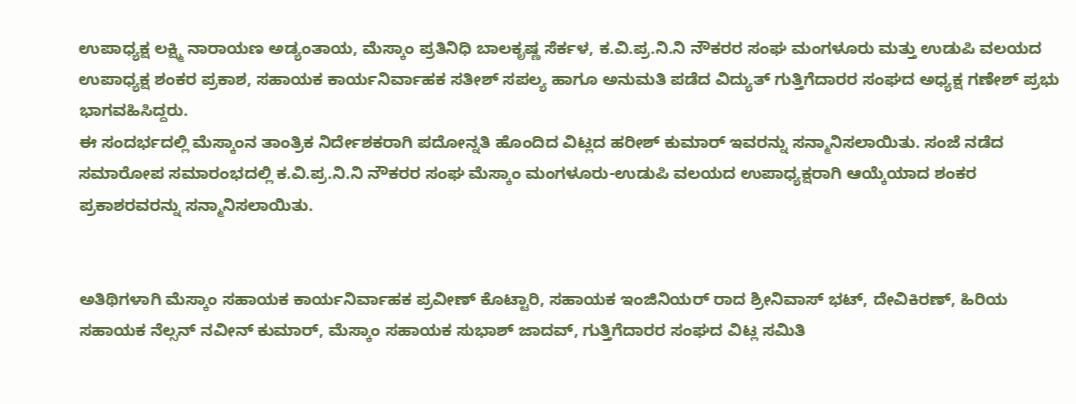ಉಪಾಧ್ಯಕ್ಷ ಲಕ್ಷ್ಮಿ ನಾರಾಯಣ ಅಡ್ಯಂತಾಯ, ಮೆಸ್ಕಾಂ ಪ್ರತಿನಿಧಿ ಬಾಲಕೃಷ್ಣ ಸೆರ್ಕಳ, ಕ.ವಿ.ಪ್ರ.ನಿ.ನಿ ನೌಕರರ ಸಂಘ ಮಂಗಳೂರು ಮತ್ತು ಉಡುಪಿ ವಲಯದ ಉಪಾಧ್ಯಕ್ಷ ಶಂಕರ ಪ್ರಕಾಶ, ಸಹಾಯಕ ಕಾರ್ಯನಿರ್ವಾಹಕ ಸತೀಶ್ ಸಪಲ್ಯ ಹಾಗೂ ಅನುಮತಿ ಪಡೆದ ವಿದ್ಯುತ್ ಗುತ್ತಿಗೆದಾರರ ಸಂಘದ ಅಧ್ಯಕ್ಷ ಗಣೇಶ್ ಪ್ರಭು ಭಾಗವಹಿಸಿದ್ದರು.
ಈ ಸಂದರ್ಭದಲ್ಲಿ ಮೆಸ್ಕಾಂನ ತಾಂತ್ರಿಕ ನಿರ್ದೇಶಕರಾಗಿ ಪದೋನ್ನತಿ ಹೊಂದಿದ ವಿಟ್ಲದ ಹರೀಶ್ ಕುಮಾರ್ ಇವರನ್ನು ಸನ್ಮಾನಿಸಲಾಯಿತು. ಸಂಜೆ ನಡೆದ ಸಮಾರೋಪ ಸಮಾರಂಭದಲ್ಲಿ ಕ.ವಿ.ಪ್ರ.ನಿ.ನಿ ನೌಕರರ ಸಂಘ ಮೆಸ್ಕಾಂ ಮಂಗಳೂರು-ಉಡುಪಿ ವಲಯದ ಉಪಾಧ್ಯಕ್ಷರಾಗಿ ಆಯ್ಕೆಯಾದ ಶಂಕರ ಪ್ರಕಾಶರವರನ್ನು ಸನ್ಮಾನಿಸಲಾಯಿತು.


ಅತಿಥಿಗಳಾಗಿ ಮೆಸ್ಕಾಂ ಸಹಾಯಕ ಕಾರ್ಯನಿರ್ವಾಹಕ ಪ್ರವೀಣ್ ಕೊಟ್ಟಾರಿ, ಸಹಾಯಕ ಇಂಜಿನಿಯರ್ ರಾದ ಶ್ರೀನಿವಾಸ್ ಭಟ್, ದೇವಿಕಿರಣ್, ಹಿರಿಯ ಸಹಾಯಕ ನೆಲ್ಸನ್ ನವೀನ್ ಕುಮಾರ್, ಮೆಸ್ಕಾಂ ಸಹಾಯಕ ಸುಭಾಶ್ ಜಾದವ್, ಗುತ್ತಿಗೆದಾರರ ಸಂಘದ ವಿಟ್ಲ ಸಮಿತಿ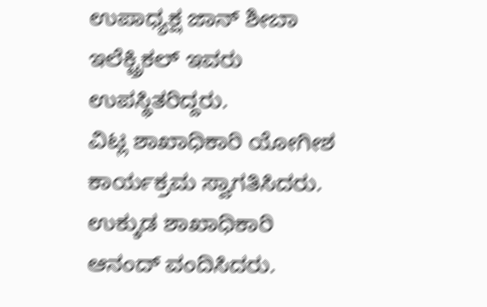ಉಪಾಧ್ಯಕ್ಷ ಜಾನ್ ಶೀಬಾ ಇಲೆಕ್ಟ್ರಿಕಲ್ ಇವರು ಉಪಸ್ಥಿತರಿದ್ದರು.
ವಿಟ್ಲ ಶಾಖಾಧಿಕಾರಿ ಯೋಗೀಶ ಕಾರ್ಯಕ್ರಮ ಸ್ವಾಗತಿಸಿದರು. ಉಕ್ಕುಡ ಶಾಖಾಧಿಕಾರಿ ಆನಂದ್ ವಂದಿಸಿದರು.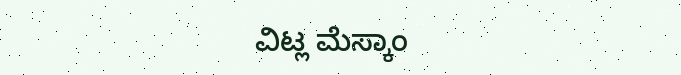ವಿಟ್ಲ ಮೆಸ್ಕಾಂ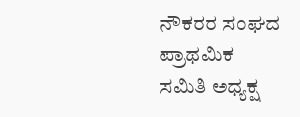ನೌಕರರ ಸಂಘದ ಪ್ರಾಥಮಿಕ ಸಮಿತಿ ಅಧ್ಯಕ್ಷ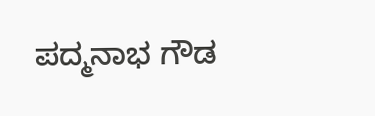ಪದ್ಮನಾಭ ಗೌಡ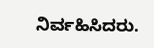ನಿರ್ವಹಿಸಿದರು.